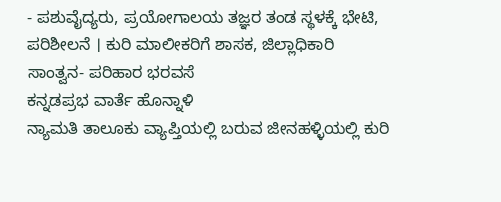- ಪಶುವೈದ್ಯರು, ಪ್ರಯೋಗಾಲಯ ತಜ್ಞರ ತಂಡ ಸ್ಥಳಕ್ಕೆ ಭೇಟಿ, ಪರಿಶೀಲನೆ । ಕುರಿ ಮಾಲೀಕರಿಗೆ ಶಾಸಕ, ಜಿಲ್ಲಾಧಿಕಾರಿ ಸಾಂತ್ವನ- ಪರಿಹಾರ ಭರವಸೆ
ಕನ್ನಡಪ್ರಭ ವಾರ್ತೆ ಹೊನ್ನಾಳಿ
ನ್ಯಾಮತಿ ತಾಲೂಕು ವ್ಯಾಪ್ತಿಯಲ್ಲಿ ಬರುವ ಜೀನಹಳ್ಳಿಯಲ್ಲಿ ಕುರಿ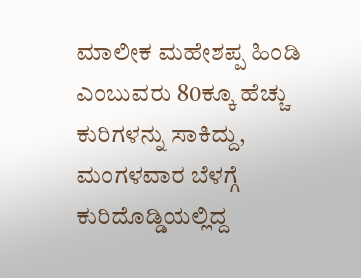ಮಾಲೀಕ ಮಹೇಶಪ್ಪ ಹಿಂಡಿ ಎಂಬುವರು 80ಕ್ಕೂ ಹೆಚ್ಚು ಕುರಿಗಳನ್ನು ಸಾಕಿದ್ದು, ಮಂಗಳವಾರ ಬೆಳಗ್ಗೆ ಕುರಿದೊಡ್ಡಿಯಲ್ಲಿದ್ದ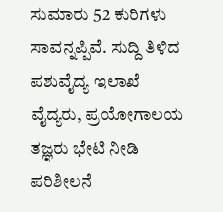ಸುಮಾರು 52 ಕುರಿಗಳು ಸಾವನ್ನಪ್ಪಿವೆ. ಸುದ್ದಿ ತಿಳಿದ ಪಶುವೈದ್ಯ ಇಲಾಖೆ ವೈದ್ಯರು, ಪ್ರಯೋಗಾಲಯ ತಜ್ಞರು ಭೇಟಿ ನೀಡಿ ಪರಿಶೀಲನೆ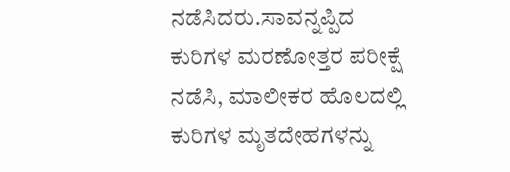ನಡೆಸಿದರು.ಸಾವನ್ನಪ್ಪಿದ ಕುರಿಗಳ ಮರಣೋತ್ತರ ಪರೀಕ್ಷೆ ನಡೆಸಿ, ಮಾಲೀಕರ ಹೊಲದಲ್ಲಿ ಕುರಿಗಳ ಮೃತದೇಹಗಳನ್ನು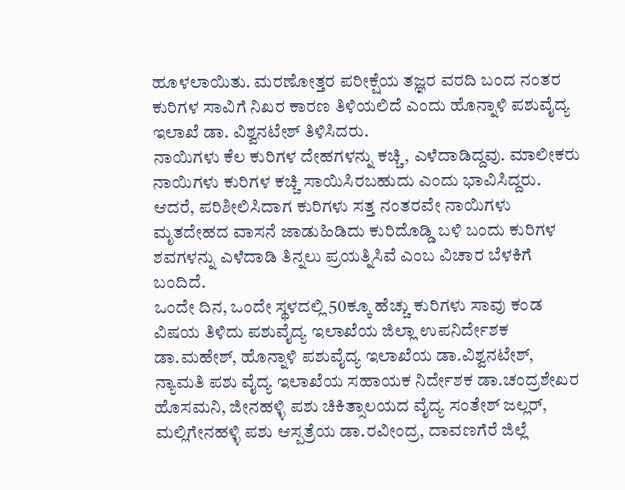ಹೂಳಲಾಯಿತು. ಮರಣೋತ್ತರ ಪರೀಕ್ಷೆಯ ತಜ್ಞರ ವರದಿ ಬಂದ ನಂತರ ಕುರಿಗಳ ಸಾವಿಗೆ ನಿಖರ ಕಾರಣ ತಿಳಿಯಲಿದೆ ಎಂದು ಹೊನ್ನಾಳಿ ಪಶುವೈದ್ಯ ಇಲಾಖೆ ಡಾ. ವಿಶ್ವನಟೇಶ್ ತಿಳಿಸಿದರು.
ನಾಯಿಗಳು ಕೆಲ ಕುರಿಗಳ ದೇಹಗಳನ್ನು ಕಚ್ಚಿ, ಎಳೆದಾಡಿದ್ದವು. ಮಾಲೀಕರು ನಾಯಿಗಳು ಕುರಿಗಳ ಕಚ್ಚಿ ಸಾಯಿಸಿರಬಹುದು ಎಂದು ಭಾವಿಸಿದ್ದರು. ಆದರೆ, ಪರಿಶೀಲಿಸಿದಾಗ ಕುರಿಗಳು ಸತ್ತ ನಂತರವೇ ನಾಯಿಗಳು ಮೃತದೇಹದ ವಾಸನೆ ಜಾಡುಹಿಡಿದು ಕುರಿದೊಡ್ಡಿ ಬಳಿ ಬಂದು ಕುರಿಗಳ ಶವಗಳನ್ನು ಎಳೆದಾಡಿ ತಿನ್ನಲು ಪ್ರಯತ್ನಿಸಿವೆ ಎಂಬ ವಿಚಾರ ಬೆಳಕಿಗೆ ಬಂದಿದೆ.
ಒಂದೇ ದಿನ, ಒಂದೇ ಸ್ಥಳದಲ್ಲಿ 50ಕ್ಕೂ ಹೆಚ್ಚು ಕುರಿಗಳು ಸಾವು ಕಂಡ ವಿಷಯ ತಿಳಿದು ಪಶುವೈದ್ಯ ಇಲಾಖೆಯ ಜಿಲ್ಲಾ ಉಪನಿರ್ದೇಶಕ ಡಾ.ಮಹೇಶ್, ಹೊನ್ನಾಳಿ ಪಶುವೈದ್ಯ ಇಲಾಖೆಯ ಡಾ.ವಿಶ್ವನಟೇಶ್, ನ್ಯಾಮತಿ ಪಶು ವೈದ್ಯ ಇಲಾಖೆಯ ಸಹಾಯಕ ನಿರ್ದೇಶಕ ಡಾ.ಚಂದ್ರಶೇಖರ ಹೊಸಮನಿ, ಜೀನಹಳ್ಳಿ ಪಶು ಚಿಕಿತ್ಸಾಲಯದ ವೈದ್ಯ ಸಂತೇಶ್ ಜಲ್ಲರ್, ಮಲ್ಲಿಗೇನಹಳ್ಳಿ ಪಶು ಆಸ್ಪತ್ರೆಯ ಡಾ.ರವೀಂದ್ರ, ದಾವಣಗೆರೆ ಜಿಲ್ಲೆ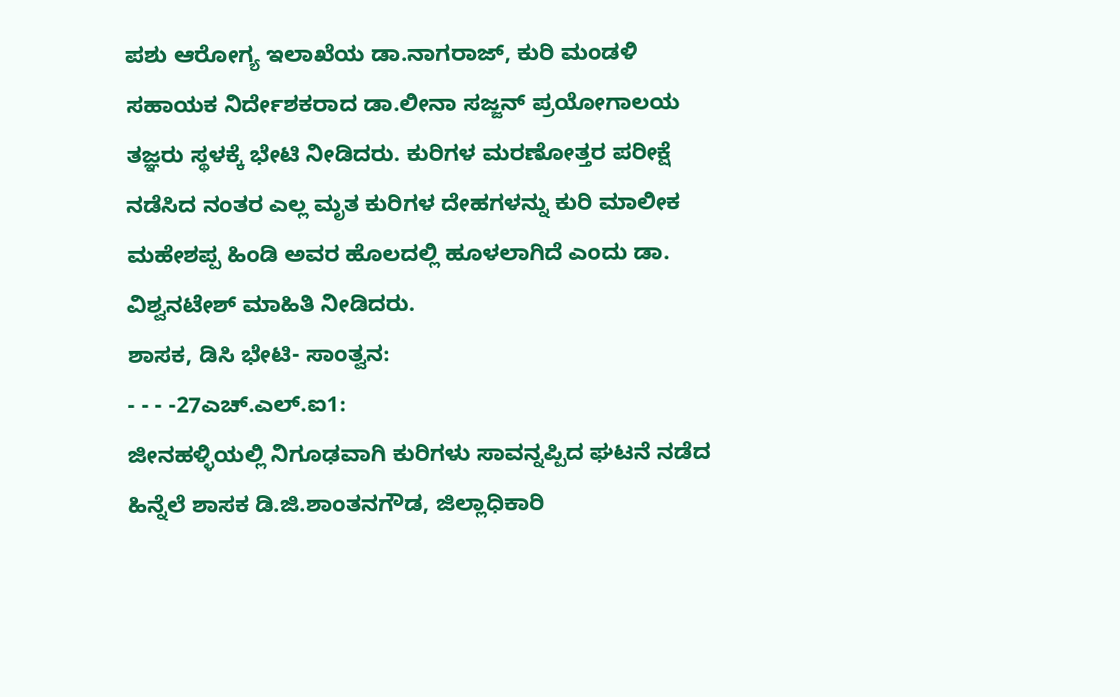ಪಶು ಆರೋಗ್ಯ ಇಲಾಖೆಯ ಡಾ.ನಾಗರಾಜ್, ಕುರಿ ಮಂಡಳಿ ಸಹಾಯಕ ನಿರ್ದೇಶಕರಾದ ಡಾ.ಲೀನಾ ಸಜ್ಜನ್ ಪ್ರಯೋಗಾಲಯ ತಜ್ಞರು ಸ್ಥಳಕ್ಕೆ ಭೇಟಿ ನೀಡಿದರು. ಕುರಿಗಳ ಮರಣೋತ್ತರ ಪರೀಕ್ಷೆ ನಡೆಸಿದ ನಂತರ ಎಲ್ಲ ಮೃತ ಕುರಿಗಳ ದೇಹಗಳನ್ನು ಕುರಿ ಮಾಲೀಕ ಮಹೇಶಪ್ಪ ಹಿಂಡಿ ಅವರ ಹೊಲದಲ್ಲಿ ಹೂಳಲಾಗಿದೆ ಎಂದು ಡಾ. ವಿಶ್ವನಟೇಶ್ ಮಾಹಿತಿ ನೀಡಿದರು.
ಶಾಸಕ, ಡಿಸಿ ಭೇಟಿ- ಸಾಂತ್ವನ:
- - - -27ಎಚ್.ಎಲ್.ಐ1:
ಜೀನಹಳ್ಳಿಯಲ್ಲಿ ನಿಗೂಢವಾಗಿ ಕುರಿಗಳು ಸಾವನ್ನಪ್ಪಿದ ಘಟನೆ ನಡೆದ ಹಿನ್ನೆಲೆ ಶಾಸಕ ಡಿ.ಜಿ.ಶಾಂತನಗೌಡ, ಜಿಲ್ಲಾಧಿಕಾರಿ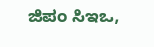ಜಿಪಂ ಸಿಇಒ,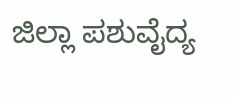ಜಿಲ್ಲಾ ಪಶುವೈದ್ಯ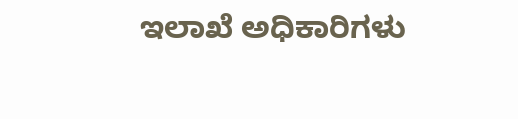ಇಲಾಖೆ ಅಧಿಕಾರಿಗಳು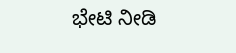ಭೇಟಿ ನೀಡಿ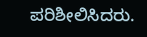ಪರಿಶೀಲಿಸಿದರು.